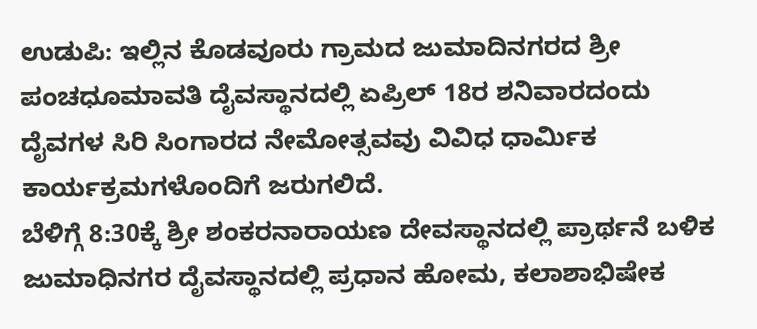ಉಡುಪಿ: ಇಲ್ಲಿನ ಕೊಡವೂರು ಗ್ರಾಮದ ಜುಮಾದಿನಗರದ ಶ್ರೀ ಪಂಚಧೂಮಾವತಿ ದೈವಸ್ಥಾನದಲ್ಲಿ ಏಪ್ರಿಲ್ 18ರ ಶನಿವಾರದಂದು ದೈವಗಳ ಸಿರಿ ಸಿಂಗಾರದ ನೇಮೋತ್ಸವವು ವಿವಿಧ ಧಾರ್ಮಿಕ ಕಾರ್ಯಕ್ರಮಗಳೊಂದಿಗೆ ಜರುಗಲಿದೆ.
ಬೆಳಿಗ್ಗೆ 8:30ಕ್ಕೆ ಶ್ರೀ ಶಂಕರನಾರಾಯಣ ದೇವಸ್ಥಾನದಲ್ಲಿ ಪ್ರಾರ್ಥನೆ ಬಳಿಕ ಜುಮಾಧಿನಗರ ದೈವಸ್ಥಾನದಲ್ಲಿ ಪ್ರಧಾನ ಹೋಮ, ಕಲಾಶಾಭಿಷೇಕ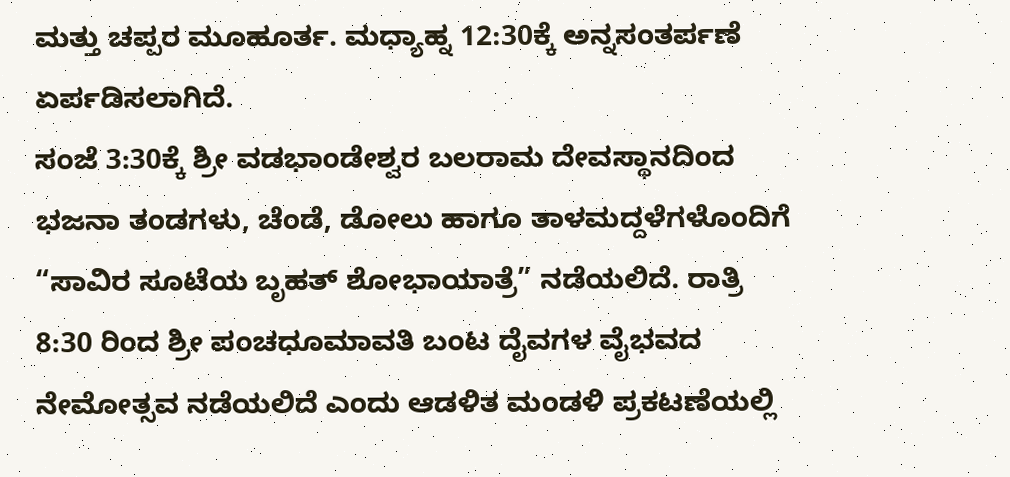ಮತ್ತು ಚಪ್ಪರ ಮೂಹೂರ್ತ. ಮಧ್ಯಾಹ್ನ 12:30ಕ್ಕೆ ಅನ್ನಸಂತರ್ಪಣೆ ಏರ್ಪಡಿಸಲಾಗಿದೆ.
ಸಂಜೆ 3:30ಕ್ಕೆ ಶ್ರೀ ವಡಭಾಂಡೇಶ್ವರ ಬಲರಾಮ ದೇವಸ್ಥಾನದಿಂದ ಭಜನಾ ತಂಡಗಳು, ಚೆಂಡೆ, ಡೋಲು ಹಾಗೂ ತಾಳಮದ್ದಳೆಗಳೊಂದಿಗೆ “ಸಾವಿರ ಸೂಟೆಯ ಬೃಹತ್ ಶೋಭಾಯಾತ್ರೆ” ನಡೆಯಲಿದೆ. ರಾತ್ರಿ 8:30 ರಿಂದ ಶ್ರೀ ಪಂಚಧೂಮಾವತಿ ಬಂಟ ದೈವಗಳ ವೈಭವದ ನೇಮೋತ್ಸವ ನಡೆಯಲಿದೆ ಎಂದು ಆಡಳಿತ ಮಂಡಳಿ ಪ್ರಕಟಣೆಯಲ್ಲಿ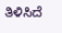ತಿಳಿಸಿದೆ